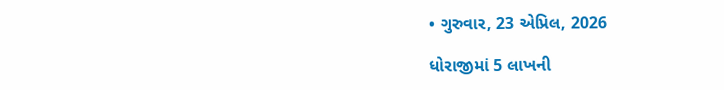• ગુરુવાર, 23 એપ્રિલ, 2026

ધોરાજીમાં 5 લાખની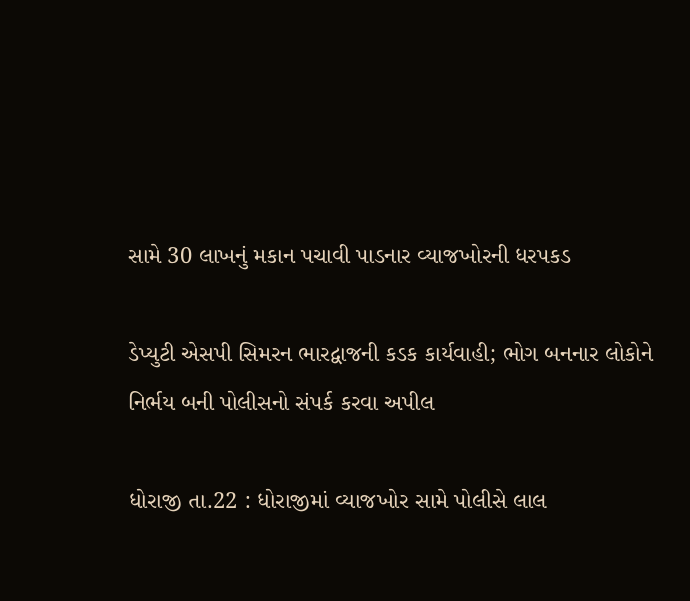સામે 30 લાખનું મકાન પચાવી પાડનાર વ્યાજખોરની ધરપકડ

ડેપ્યુટી એસપી સિમરન ભારદ્વાજની કડક કાર્યવાહી; ભોગ બનનાર લોકોને નિર્ભય બની પોલીસનો સંપર્ક કરવા અપીલ

ધોરાજી તા.22 : ધોરાજીમાં વ્યાજખોર સામે પોલીસે લાલ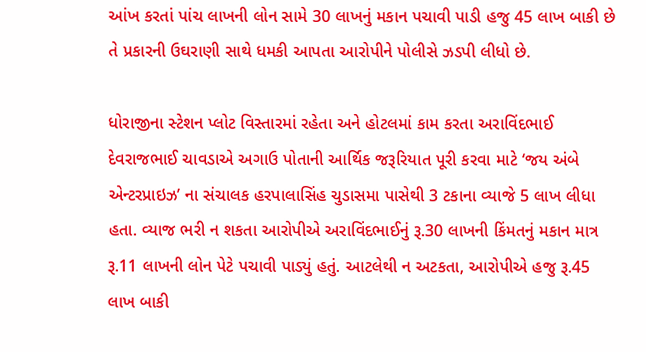આંખ કરતાં પાંચ લાખની લોન સામે 30 લાખનું મકાન પચાવી પાડી હજુ 45 લાખ બાકી છે તે પ્રકારની ઉઘરાણી સાથે ધમકી આપતા આરોપીને પોલીસે ઝડપી લીધો છે.

ધોરાજીના સ્ટેશન પ્લોટ વિસ્તારમાં રહેતા અને હોટલમાં કામ કરતા અરાવિંદભાઈ દેવરાજભાઈ ચાવડાએ અગાઉ પોતાની આર્થિક જરૂરિયાત પૂરી કરવા માટે ‘જય અંબે એન્ટરપ્રાઇઝ’ ના સંચાલક હરપાલાસિંહ ચુડાસમા પાસેથી 3 ટકાના વ્યાજે 5 લાખ લીધા હતા. વ્યાજ ભરી ન શકતા આરોપીએ અરાવિંદભાઈનું રૂ.30 લાખની કિંમતનું મકાન માત્ર રૂ.11 લાખની લોન પેટે પચાવી પાડ્યું હતું. આટલેથી ન અટકતા, આરોપીએ હજુ રૂ.45 લાખ બાકી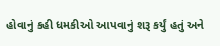હોવાનું કહી ધમકીઓ આપવાનું શરૂ કર્યું હતું અને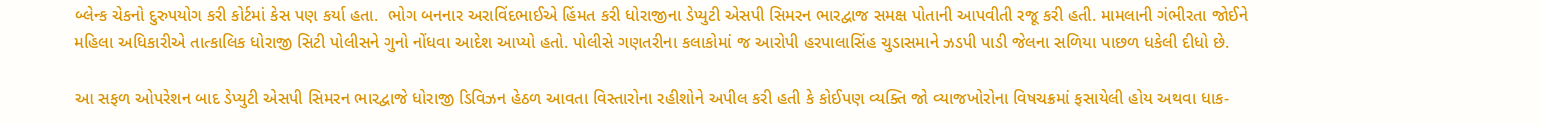બ્લેન્ક ચેકનો દુરુપયોગ કરી કોર્ટમાં કેસ પણ કર્યા હતા.  ભોગ બનનાર અરાવિંદભાઈએ હિંમત કરી ધોરાજીના ડેપ્યુટી એસપી સિમરન ભારદ્વાજ સમક્ષ પોતાની આપવીતી રજૂ કરી હતી. મામલાની ગંભીરતા જોઈને મહિલા અધિકારીએ તાત્કાલિક ધોરાજી સિટી પોલીસને ગુનો નોંધવા આદેશ આપ્યો હતો. પોલીસે ગણતરીના કલાકોમાં જ આરોપી હરપાલાસિંહ ચુડાસમાને ઝડપી પાડી જેલના સળિયા પાછળ ધકેલી દીધો છે.

આ સફળ ઓપરેશન બાદ ડેપ્યુટી એસપી સિમરન ભારદ્વાજે ધોરાજી ડિવિઝન હેઠળ આવતા વિસ્તારોના રહીશોને અપીલ કરી હતી કે કોઈપણ વ્યક્તિ જો વ્યાજખોરોના વિષચક્રમાં ફસાયેલી હોય અથવા ધાક-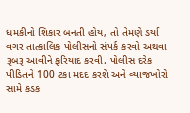ધમકીનો શિકાર બનતી હોય, તો તેમણે ડર્યા વગર તાત્કાલિક પોલીસનો સંપર્ક કરવો અથવા રૂબરૂ આવીને ફરિયાદ કરવી. પોલીસ દરેક પીડિતને 100 ટકા મદદ કરશે અને વ્યાજખોરો સામે કડક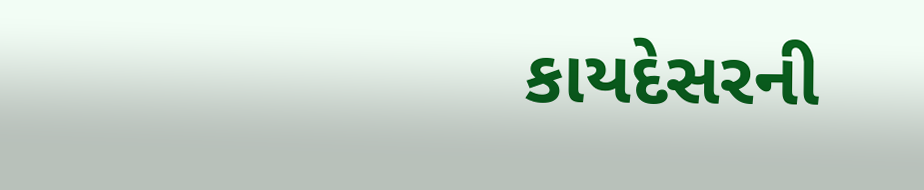કાયદેસરની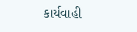કાર્યવાહી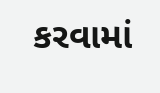કરવામાં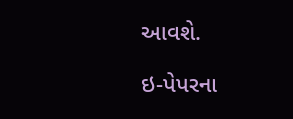આવશે.

ઇ-પેપરના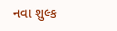નવા શુલ્ક